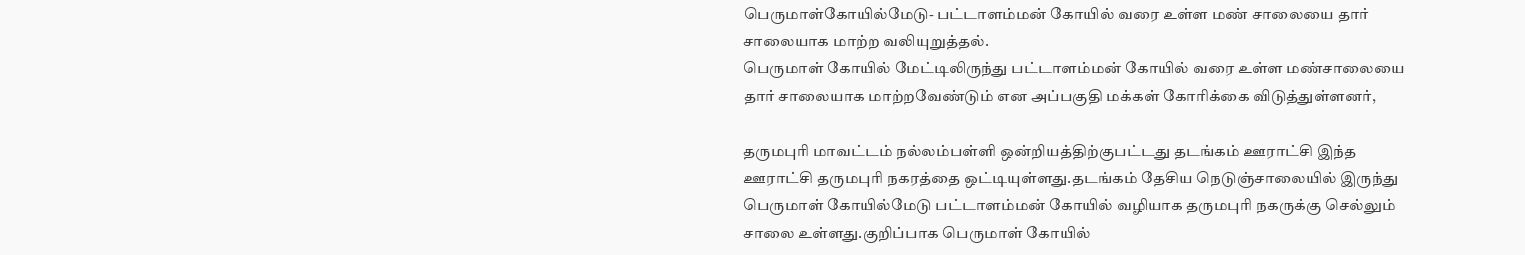பெருமாள்கோயில்மேடு- பட்டாளம்மன் கோயில் வரை உள்ள மண் சாலையை தார் சாலையாக மாற்ற வலியுறுத்தல்.
பெருமாள் கோயில் மேட்டிலிருந்து பட்டாளம்மன் கோயில் வரை உள்ள மண்சாலையை தார் சாலையாக மாற்றவேண்டும் என அப்பகுதி மக்கள் கோரிக்கை விடுத்துள்ளனர்,

தருமபுரி மாவட்டம் நல்லம்பள்ளி ஒன்றியத்திற்குபட்டது தடங்கம் ஊராட்சி இந்த ஊராட்சி தருமபுரி நகரத்தை ஒட்டியுள்ளது.தடங்கம் தேசிய நெடுஞ்சாலையில் இருந்து பெருமாள் கோயில்மேடு பட்டாளம்மன் கோயில் வழியாக தருமபுரி நகருக்கு செல்லும் சாலை உள்ளது.குறிப்பாக பெருமாள் கோயில்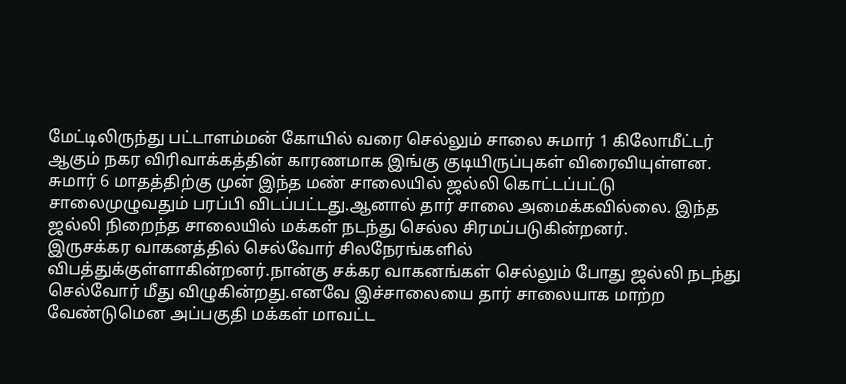மேட்டிலிருந்து பட்டாளம்மன் கோயில் வரை செல்லும் சாலை சுமார் 1 கிலோமீட்டர் ஆகும் நகர விரிவாக்கத்தின் காரணமாக இங்கு குடியிருப்புகள் விரைவியுள்ளன.
சுமார் 6 மாதத்திற்கு முன் இந்த மண் சாலையில் ஜல்லி கொட்டப்பட்டு சாலைமுழுவதும் பரப்பி விடப்பட்டது.ஆனால் தார் சாலை அமைக்கவில்லை. இந்த ஜல்லி நிறைந்த சாலையில் மக்கள் நடந்து செல்ல சிரமப்படுகின்றனர்.
இருசக்கர வாகனத்தில் செல்வோர் சிலநேரங்களில் விபத்துக்குள்ளாகின்றனர்.நான்கு சக்கர வாகனங்கள் செல்லும் போது ஜல்லி நடந்து செல்வோர் மீது விழுகின்றது.எனவே இச்சாலையை தார் சாலையாக மாற்ற வேண்டுமென அப்பகுதி மக்கள் மாவட்ட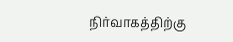நிர்வாகத்திற்கு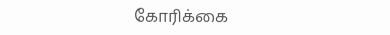கோரிக்கை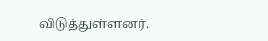விடுத்துள்ளனர்.